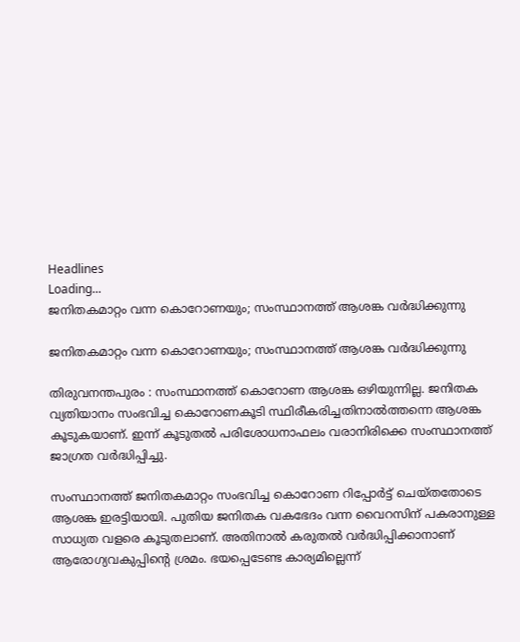Headlines
Loading...
ജനിതകമാറ്റം വന്ന കൊറോണയും; സംസ്ഥാനത്ത് ആശങ്ക വർദ്ധിക്കുന്നു

ജനിതകമാറ്റം വന്ന കൊറോണയും; സംസ്ഥാനത്ത് ആശങ്ക വർദ്ധിക്കുന്നു

തിരുവനന്തപുരം : സംസ്ഥാനത്ത് കൊറോണ ആശങ്ക ഒഴിയുന്നില്ല. ജനിതക വ്യതിയാനം സംഭവിച്ച കൊറോണകൂടി സ്ഥിരീകരിച്ചതിനാൽത്തന്നെ ആശങ്ക കൂടുകയാണ്. ഇന്ന് കൂടുതൽ പരിശോധനാഫലം വരാനിരിക്കെ സംസ്ഥാനത്ത് ജാഗ്രത വർദ്ധിപ്പിച്ചു.

സംസ്ഥാനത്ത് ജനിതകമാറ്റം സംഭവിച്ച കൊറോണ റിപ്പോർട്ട് ചെയ്തതോടെ ആശങ്ക ഇരട്ടിയായി. പുതിയ ജനിതക വകഭേദം വന്ന വൈറസിന് പകരാനുള്ള സാധ്യത വളരെ കൂടുതലാണ്. അതിനാല്‍ കരുതൽ വർദ്ധിപ്പിക്കാനാണ് ആരോഗ്യവകുപ്പിന്റെ ശ്രമം. ഭയപ്പെടേണ്ട കാര്യമില്ലെന്ന്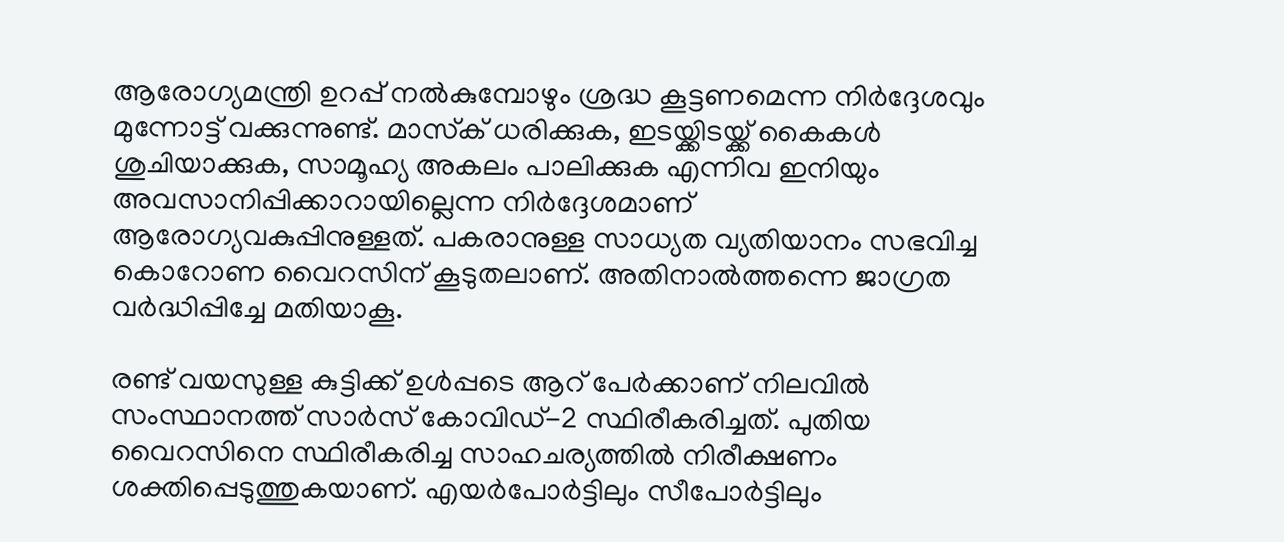ആരോഗ്യമന്ത്രി ഉറപ്പ് നൽകുമ്പോഴും ശ്രദ്ധ കൂട്ടണമെന്ന നിർദ്ദേശവും മുന്നോട്ട് വക്കുന്നുണ്ട്. മാസ്‌ക് ധരിക്കുക, ഇടയ്ക്കിടയ്ക്ക് കൈകള്‍ ശുചിയാക്കുക, സാമൂഹ്യ അകലം പാലിക്കുക എന്നിവ ഇനിയും അവസാനിപ്പിക്കാറായില്ലെന്ന നിർദ്ദേശമാണ് ആരോഗ്യവകുപ്പിനുള്ളത്. പകരാനുള്ള സാധ്യത വ്യതിയാനം സഭവിച്ച കൊറോണ വൈറസിന് കൂടുതലാണ്. അതിനാൽത്തന്നെ ജാഗ്രത വർദ്ധിപ്പിച്ചേ മതിയാകൂ.

രണ്ട് വയസുള്ള കുട്ടിക്ക് ഉൾപ്പടെ ആറ് പേർക്കാണ് നിലവിൽ സംസ്ഥാനത്ത് സാര്‍സ് കോവിഡ്-2 സ്ഥിരീകരിച്ചത്. പുതിയ വൈറസിനെ സ്ഥിരീകരിച്ച സാഹചര്യത്തിൽ നിരീക്ഷണം ശക്തിപ്പെടുത്തുകയാണ്. എയര്‍പോര്‍ട്ടിലും സീപോര്‍ട്ടിലും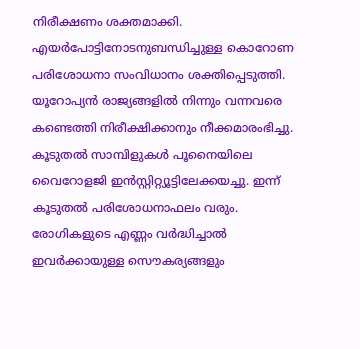നിരീക്ഷണം ശക്തമാക്കി. എയര്‍പോട്ടിനോടനുബന്ധിച്ചുള്ള കൊറോണ പരിശോധനാ സംവിധാനം ശക്തിപ്പെടുത്തി. യൂറോപ്യന്‍ രാജ്യങ്ങളില്‍ നിന്നും വന്നവരെ കണ്ടെത്തി നിരീക്ഷിക്കാനും നീക്കമാരംഭിച്ചു. കൂടുതൽ സാമ്പിളുകൾ പൂനൈയിലെ വൈറോളജി ഇൻസ്റ്റിറ്റ്യൂട്ടിലേക്കയച്ചു. ഇന്ന് കൂടുതൽ പരിശോധനാഫലം വരും. രോഗികളുടെ എണ്ണം വർദ്ധിച്ചാൽ ഇവർക്കായുള്ള സൌകര്യങ്ങളും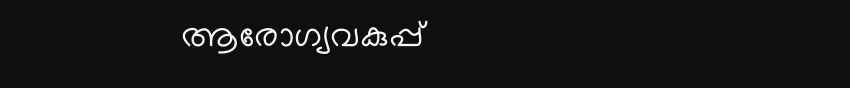ആരോഗ്യവകുപ്പ്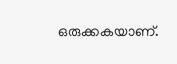ഒരുക്കകയാണ്.